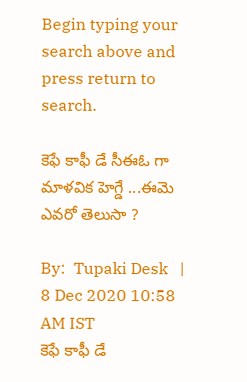Begin typing your search above and press return to search.

కెఫే కాఫీ డే సీఈఓ గా మాళవిక హెగ్డే ...ఈమె ఎవరో తెలుసా ?

By:  Tupaki Desk   |   8 Dec 2020 10:58 AM IST
కెఫే కాఫీ డే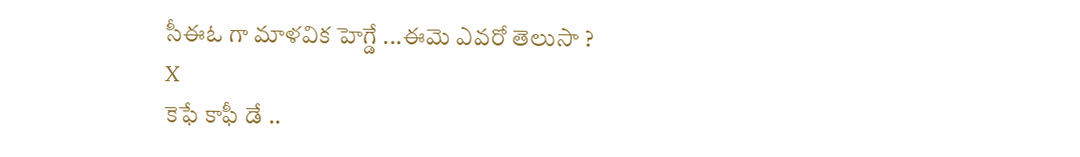సీఈఓ గా మాళవిక హెగ్డే ...ఈమె ఎవరో తెలుసా ?
X
కెఫే కాఫీ డే ..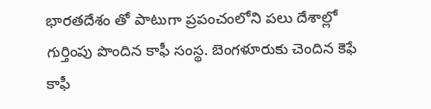భారతదేశం తో పాటుగా ప్రపంచంలోని పలు దేశాల్లో గుర్తింపు పొందిన కాఫీ సంస్థ. బెంగళూరుకు చెందిన కెఫే కాఫీ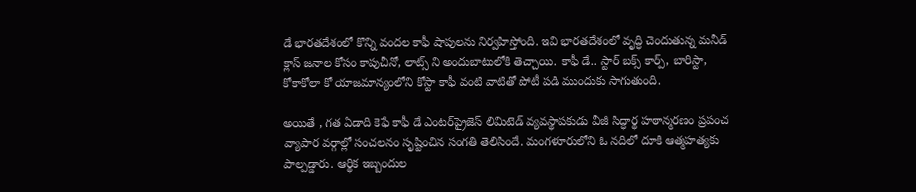డే భారతదేశంలో కొన్ని వందల కాఫీ షాపులను నిర్వహిస్తోంది. ఇవి భారతదేశంలో వృద్ధి చెందుతున్న మనీడ్‌ క్లాస్‌ జనాల కోసం కాపుచీనో, లాట్స్‌ ని అందుబాటులోకి తెచ్చాయి. కాఫీ డే.. స్టార్‌ బక్స్ కార్ప్, బారిస్టా, కోకాకోలా కో యాజమాన్యంలోని కోస్టా కాఫీ వంటి వాటితో పోటీ పడి ముందుకు సాగుతుంది.

అయితే , గత ఏడాది కెఫే కాఫీ డే ఎంటర్‌ప్రైజెస్ లిమిటెడ్ వ్యవస్థాపకుడు వీజీ సిద్ధార్థ హఠాన్మరణం ప్రపంచ వ్యాపార వర్గాల్లో సంచలనం సృష్టించిన సంగతి తెలిసిందే. మంగళూరులోని ఓ నదిలో దూకి ఆత్మహత్యకు పాల్పడ్డారు. ఆర్థిక ఇబ్బందుల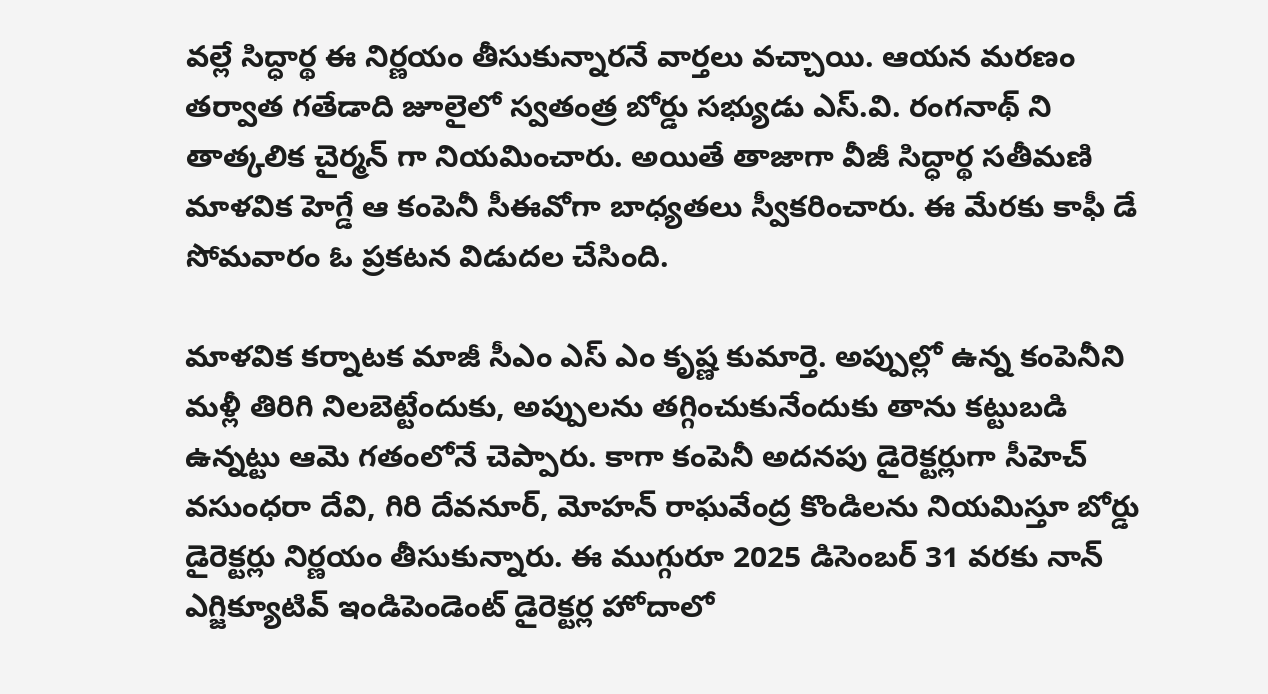వల్లే సిద్ధార్థ ఈ నిర్ణయం తీసుకున్నారనే వార్తలు వచ్చాయి. ఆయన మరణం తర్వాత గతేడాది జూలైలో స్వతంత్ర బోర్డు సభ్యుడు ఎస్‌.వి. రంగనాథ్‌ ని తాత్కలిక చైర్మన్‌ గా నియమించారు. అయితే తాజాగా వీజీ సిద్ధార్థ సతీమణి మాళవిక హెగ్డే ఆ కంపెనీ సీఈవోగా బాధ్యతలు స్వీకరించారు. ఈ మేరకు కాఫీ డే సోమవారం ఓ ప్రకటన విడుదల చేసింది.

మాళవిక కర్నాటక మాజీ సీఎం ఎస్ ఎం కృష్ణ కుమార్తె. అప్పుల్లో ఉన్న కంపెనీని మళ్లీ తిరిగి నిలబెట్టేందుకు, అప్పులను తగ్గించుకునేందుకు తాను కట్టుబడి ఉన్నట్టు ఆమె గతంలోనే చెప్పారు. కాగా కంపెనీ అదనపు డైరెక్టర్లుగా సీహెచ్ వసుంధరా దేవి, గిరి దేవనూర్, మోహన్ రాఘవేంద్ర కొండిలను నియమిస్తూ బోర్డు డైరెక్టర్లు నిర్ణయం తీసుకున్నారు. ఈ ముగ్గురూ 2025 డిసెంబర్ 31 వరకు నాన్ ఎగ్జిక్యూటివ్ ఇండిపెండెంట్‌ డైరెక్టర్ల హోదాలో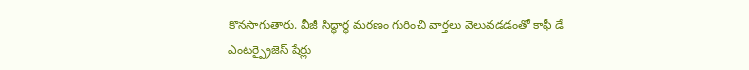కొనసాగుతారు. వీజీ సిద్ధార్థ మరణం గురించి వార్తలు వెలువడడంతో కాఫీ డే ఎంటర్ప్రైజెస్ షేర్లు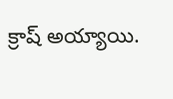క్రాష్ అయ్యాయి.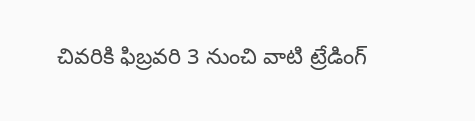చివరికి ఫిబ్రవరి 3 నుంచి వాటి ట్రేడింగ్‌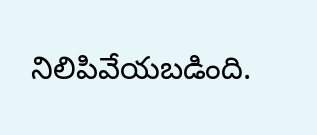నిలిపివేయబడింది.